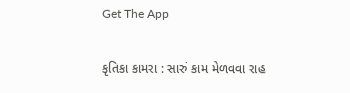Get The App

કૃતિકા કામરા : સારું કામ મેળવવા રાહ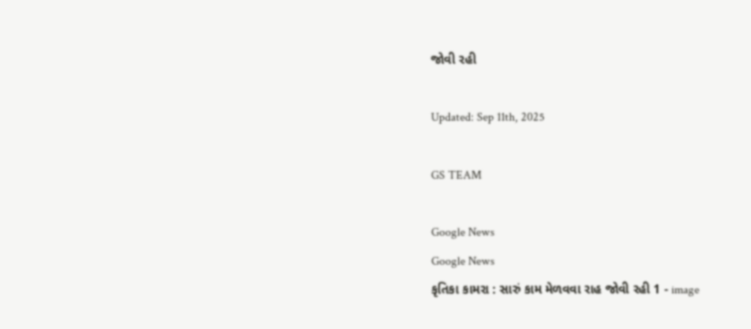જોવી રહી

Updated: Sep 11th, 2025

GS TEAM

Google News
Google News
કૃતિકા કામરા : સારું કામ મેળવવા રાહ જોવી રહી 1 - image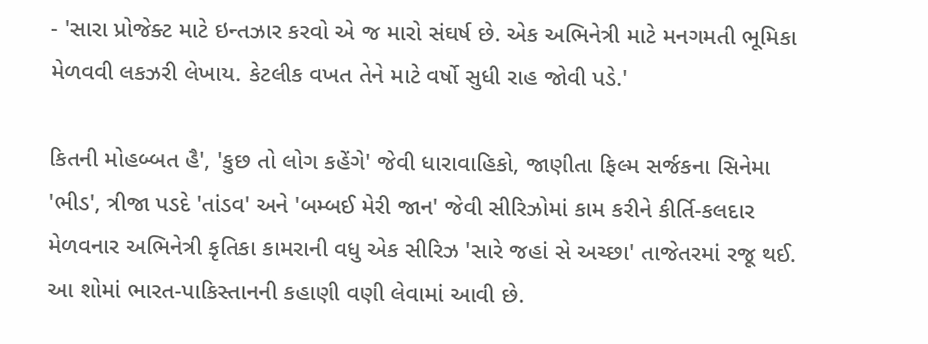- 'સારા પ્રોજેક્ટ માટે ઇન્તઝાર કરવો એ જ મારો સંઘર્ષ છે. એક અભિનેત્રી માટે મનગમતી ભૂમિકા મેળવવી લકઝરી લેખાય. કેટલીક વખત તેને માટે વર્ષો સુધી રાહ જોવી પડે.'

કિતની મોહબ્બત હૈ', 'કુછ તો લોગ કહેંગે' જેવી ધારાવાહિકો, જાણીતા ફિલ્મ સર્જકના સિનેમા 'ભીડ', ત્રીજા પડદે 'તાંડવ' અને 'બમ્બઈ મેરી જાન' જેવી સીરિઝોમાં કામ કરીને કીર્તિ-કલદાર મેળવનાર અભિનેત્રી કૃતિકા કામરાની વધુ એક સીરિઝ 'સારે જહાં સે અચ્છા' તાજેતરમાં રજૂ થઈ. આ શોમાં ભારત-પાકિસ્તાનની કહાણી વણી લેવામાં આવી છે.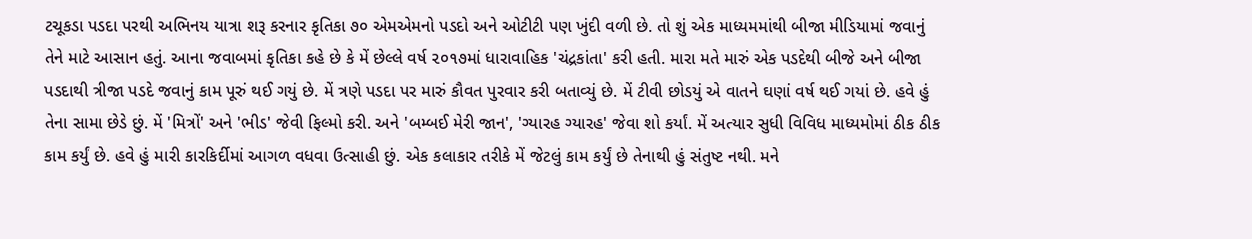ટચૂકડા પડદા પરથી અભિનય યાત્રા શરૂ કરનાર કૃતિકા ૭૦ એમએમનો પડદો અને ઓટીટી પણ ખુંદી વળી છે. તો શું એક માધ્યમમાંથી બીજા મીડિયામાં જવાનું તેને માટે આસાન હતું. આના જવાબમાં કૃતિકા કહે છે કે મેં છેલ્લે વર્ષ ૨૦૧૭માં ધારાવાહિક 'ચંદ્રકાંતા' કરી હતી. મારા મતે મારું એક પડદેથી બીજે અને બીજા પડદાથી ત્રીજા પડદે જવાનું કામ પૂરું થઈ ગયું છે. મેં ત્રણે પડદા પર મારું કૌવત પુરવાર કરી બતાવ્યું છે. મેં ટીવી છોડયું એ વાતને ઘણાં વર્ષ થઈ ગયાં છે. હવે હું તેના સામા છેડે છું. મેં 'મિત્રોં' અને 'ભીડ' જેવી ફિલ્મો કરી. અને 'બમ્બઈ મેરી જાન', 'ગ્યારહ ગ્યારહ' જેવા શો કર્યાં. મેં અત્યાર સુધી વિવિધ માધ્યમોમાં ઠીક ઠીક કામ કર્યું છે. હવે હું મારી કારકિર્દીમાં આગળ વધવા ઉત્સાહી છું. એક કલાકાર તરીકે મેં જેટલું કામ કર્યું છે તેનાથી હું સંતુષ્ટ નથી. મને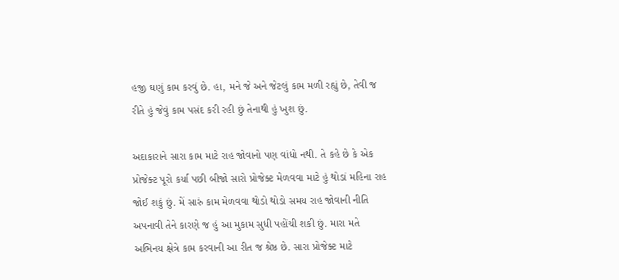હજી ઘણું કામ કરવું છે. હા, મને જે અને જેટલું કામ મળી રહ્યું છે, તેવી જ રીતે હું જેવું કામ પસંદ કરી રહી છું તેનાથી હું ખુશ છું.

અદાકારાને સારા કામ માટે રાહ જોવાનો પણ વાંધો નથી. તે કહે છે કે એક પ્રોજેક્ટ પૂરો કર્યા પછી બીજો સારો પ્રોજેક્ટ મેળવવા માટે હું થોડાં મહિના રાહ જોઈ શકું છું. મેં સારું કામ મેળવવા થોડો થોડો સમય રાહ જોવાની નીતિ અપનાવી તેને કારણે જ હું આ મુકામ સુધી પહોંચી શકી છું. મારા મતે અભિનય ક્ષેત્રે કામ કરવાની આ રીત જ શ્રેષ્ઠ છે. સારા પ્રોજેક્ટ માટે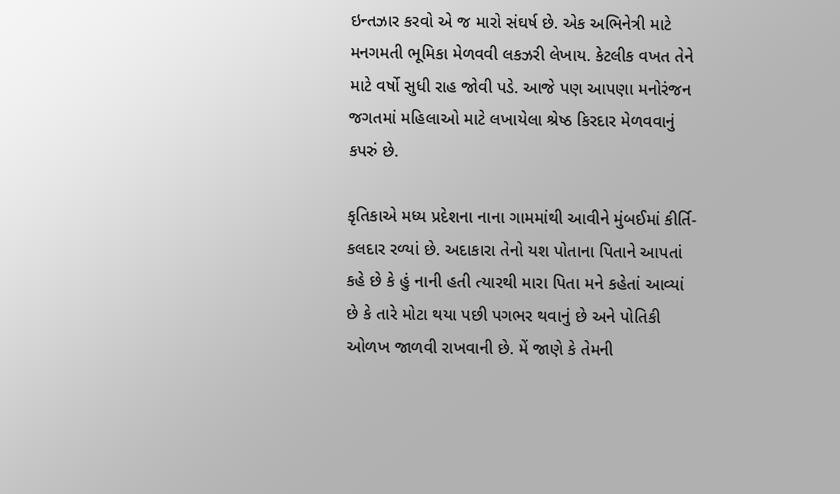ઇન્તઝાર કરવો એ જ મારો સંઘર્ષ છે. એક અભિનેત્રી માટે મનગમતી ભૂમિકા મેળવવી લકઝરી લેખાય. કેટલીક વખત તેને માટે વર્ષો સુધી રાહ જોવી પડે. આજે પણ આપણા મનોરંજન જગતમાં મહિલાઓ માટે લખાયેલા શ્રેષ્ઠ કિરદાર મેળવવાનું કપરું છે.

કૃતિકાએ મધ્ય પ્રદેશના નાના ગામમાંથી આવીને મુંબઈમાં કીર્તિ-કલદાર રળ્યાં છે. અદાકારા તેનો યશ પોતાના પિતાને આપતાં કહે છે કે હું નાની હતી ત્યારથી મારા પિતા મને કહેતાં આવ્યાં છે કે તારે મોટા થયા પછી પગભર થવાનું છે અને પોતિકી ઓળખ જાળવી રાખવાની છે. મેં જાણે કે તેમની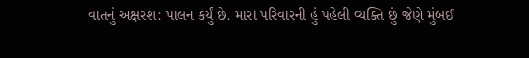વાતનું અક્ષરશ: પાલન કર્યું છે. મારા પરિવારની હું પહેલી વ્યક્તિ છું જેણે મુંબઈ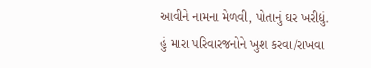આવીને નામના મેળવી, પોતાનું ઘર ખરીદ્યું. હું મારા પરિવારજનોને ખુશ કરવા/રાખવા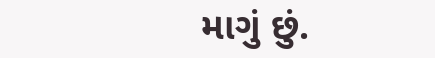માગું છું.